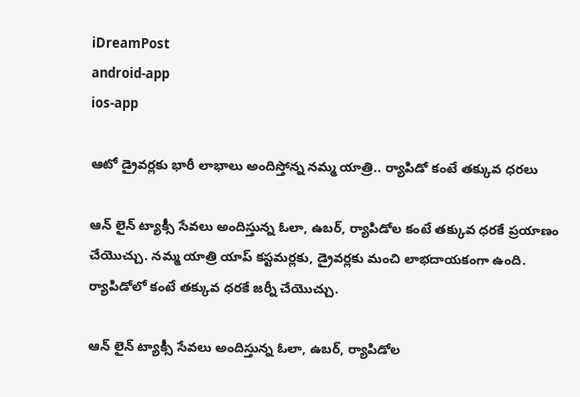iDreamPost
android-app
ios-app

ఆటో డ్రైవర్లకు భారీ లాభాలు అందిస్తోన్న నమ్మ యాత్రి.. ర్యాపిడో కంటే తక్కువ ధరలు

ఆన్ లైన్ ట్యాక్సీ సేవలు అందిస్తున్న ఓలా, ఉబర్, ర్యాపిడోల కంటే తక్కువ ధరకే ప్రయాణం చేయొచ్చు. నమ్మ యాత్రి యాప్ కస్టమర్లకు, డ్రైవర్లకు మంచి లాభదాయకంగా ఉంది. ర్యాపిడోలో కంటే తక్కువ ధరకే జర్నీ చేయొచ్చు.

ఆన్ లైన్ ట్యాక్సీ సేవలు అందిస్తున్న ఓలా, ఉబర్, ర్యాపిడోల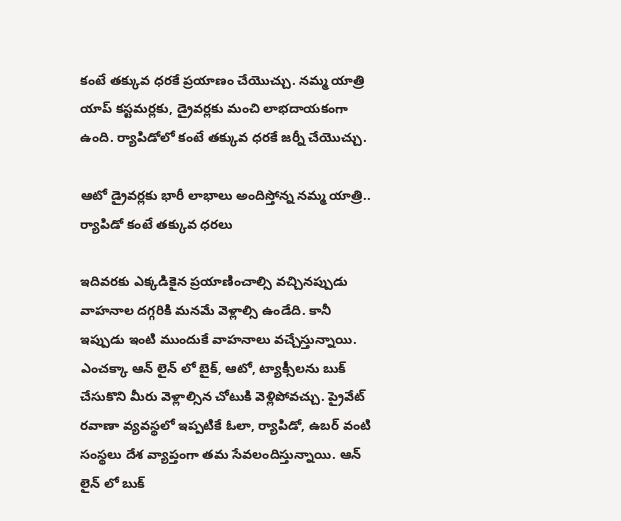కంటే తక్కువ ధరకే ప్రయాణం చేయొచ్చు. నమ్మ యాత్రి యాప్ కస్టమర్లకు, డ్రైవర్లకు మంచి లాభదాయకంగా ఉంది. ర్యాపిడోలో కంటే తక్కువ ధరకే జర్నీ చేయొచ్చు.

ఆటో డ్రైవర్లకు భారీ లాభాలు అందిస్తోన్న నమ్మ యాత్రి.. ర్యాపిడో కంటే తక్కువ ధరలు

ఇదివరకు ఎక్కడికైన ప్రయాణించాల్సి వచ్చినప్పుడు వాహనాల దగ్గరికి మనమే వెళ్లాల్సి ఉండేది. కానీ ఇప్పుడు ఇంటి ముందుకే వాహనాలు వచ్చేస్తున్నాయి. ఎంచక్కా ఆన్ లైన్ లో బైక్, ఆటో, ట్యాక్సీలను బుక్ చేసుకొని మీరు వెళ్లాల్సిన చోటుకి వెళ్లిపోవచ్చు. ప్రైవేట్ రవాణా వ్యవస్థలో ఇప్పటికే ఓలా, ర్యాపిడో, ఉబర్ వంటి సంస్థలు దేశ వ్యాప్తంగా తమ సేవలందిస్తున్నాయి. ఆన్ లైన్ లో బుక్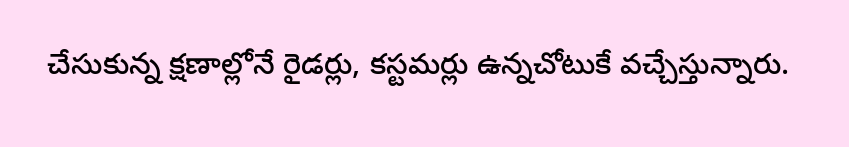చేసుకున్న క్షణాల్లోనే రైడర్లు, కస్టమర్లు ఉన్నచోటుకే వచ్చేస్తున్నారు.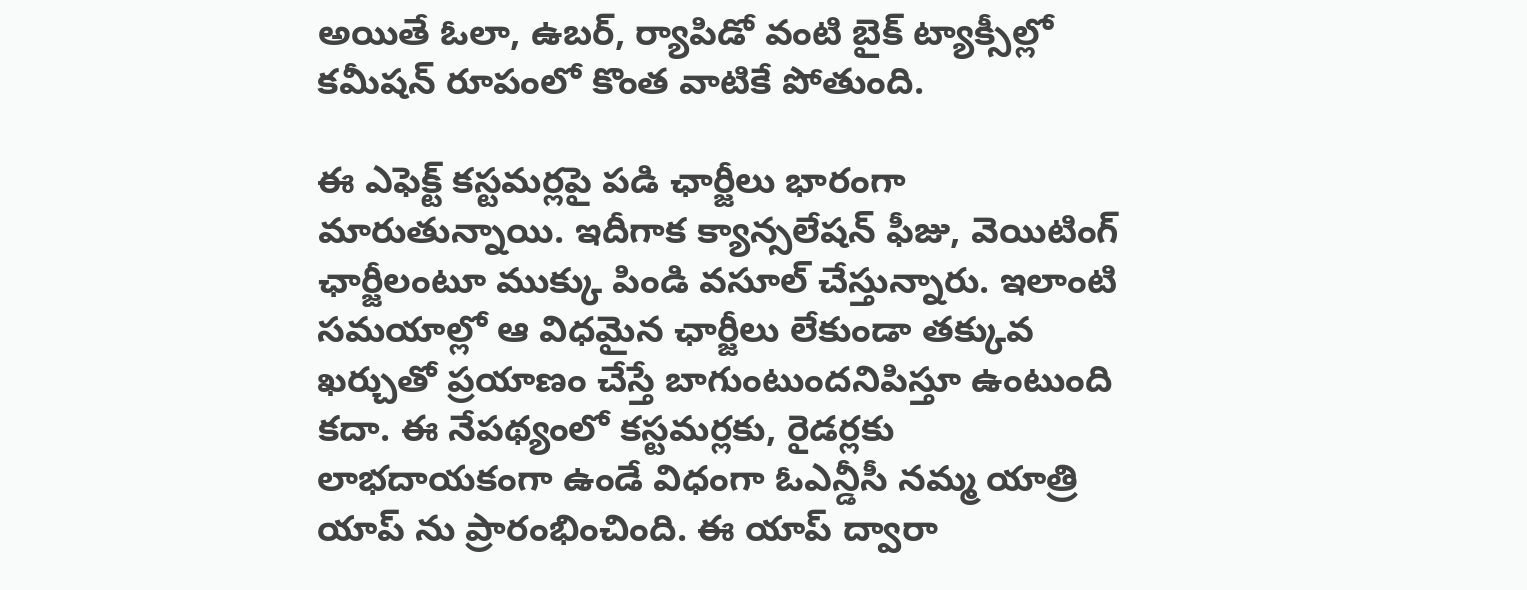అయితే ఓలా, ఉబర్, ర్యాపిడో వంటి బైక్ ట్యాక్సీల్లో కమీషన్ రూపంలో కొంత వాటికే పోతుంది.

ఈ ఎఫెక్ట్ కస్టమర్లపై పడి ఛార్జీలు భారంగా మారుతున్నాయి. ఇదీగాక క్యాన్సలేషన్ ఫీజు, వెయిటింగ్ ఛార్జీలంటూ ముక్కు పిండి వసూల్ చేస్తున్నారు. ఇలాంటి సమయాల్లో ఆ విధమైన ఛార్జీలు లేకుండా తక్కువ ఖర్చుతో ప్రయాణం చేస్తే బాగుంటుందనిపిస్తూ ఉంటుంది కదా. ఈ నేపథ్యంలో కస్టమర్లకు, రైడర్లకు లాభదాయకంగా ఉండే విధంగా ఓఎన్డీసీ నమ్మ యాత్రి యాప్‌ ను ప్రారంభించింది. ఈ యాప్ ద్వారా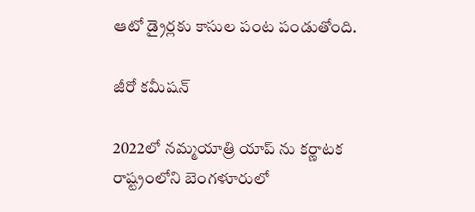ఆటో డ్రైర్లకు కాసుల పంట పండుతోంది.

జీరో కమీషన్

2022లో నమ్మయాత్రి యాప్ ను కర్ణాటక రాష్ట్రంలోని బెంగళూరులో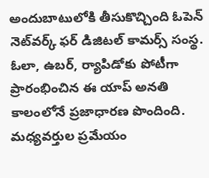అందుబాటులోకి తీసుకొచ్చింది ఓపెన్ నెట్‌వర్క్ ఫర్ డిజిటల్ కామర్స్ సంస్థ. ఓలా, ఉబర్‌, ర్యాపిడోకు పోటీగా ప్రారంభించిన ఈ యాప్‌ అనతి కాలంలోనే ప్రజాధారణ పొందింది. మధ్యవర్తుల ప్రమేయం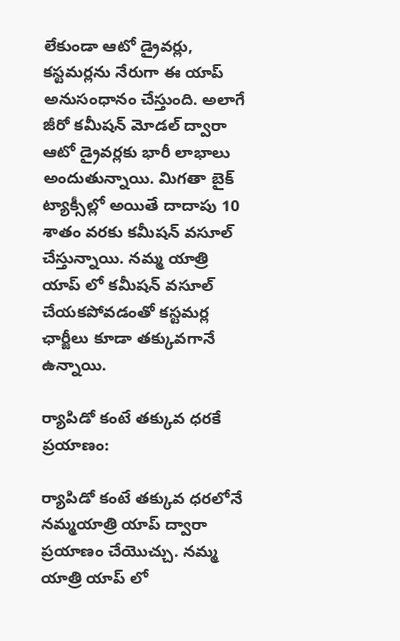లేకుండా ఆటో డ్రైవర్లు, కస్టమర్లను నేరుగా ఈ యాప్‌ అనుసంధానం చేస్తుంది. అలాగే జీరో కమీషన్ మోడల్ ద్వారా ఆటో డ్రైవర్లకు భారీ లాభాలు అందుతున్నాయి. మిగతా బైక్ ట్యాక్సీల్లో అయితే దాదాపు 10 శాతం వరకు కమీషన్ వసూల్ చేస్తున్నాయి. నమ్మ యాత్రి యాప్ లో కమీషన్ వసూల్ చేయకపోవడంతో కస్టమర్ల ఛార్జీలు కూడా తక్కువగానే ఉన్నాయి.

ర్యాపిడో కంటే తక్కువ ధరకే ప్రయాణం:

ర్యాపిడో కంటే తక్కువ ధరలోనే నమ్మయాత్రి యాప్ ద్వారా ప్రయాణం చేయొచ్చు. నమ్మ యాత్రి యాప్‌ లో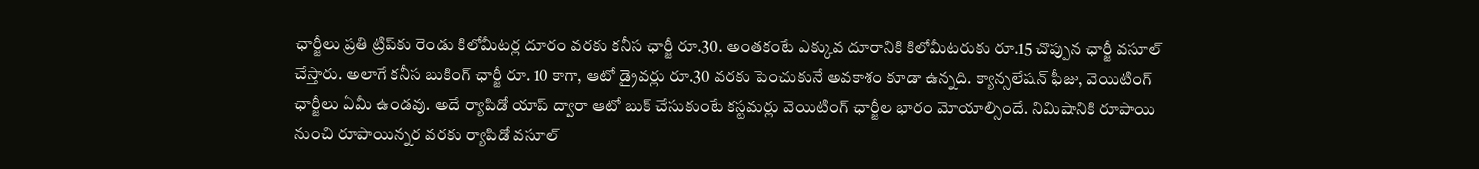ఛార్జీలు ప్రతి ట్రిప్‌కు రెండు కిలోమీటర్ల దూరం వరకు కనీస ఛార్జీ రూ.30. అంతకంటే ఎక్కువ దూరానికి కిలోమీటరుకు రూ.15 చొప్పున ఛార్జీ వసూల్ చేస్తారు. అలాగే కనీస బుకింగ్‌ ఛార్జీ రూ. 10 కాగా, ఆటో డ్రైవర్లు రూ.30 వరకు పెంచుకునే అవకాశం కూడా ఉన్నది. క్యాన్సలేషన్ ఫీజు, వెయిటింగ్ ఛార్జీలు ఏమీ ఉండవు. అదే ర్యాపిడో యాప్ ద్వారా ఆటో బుక్ చేసుకుంటే కస్టమర్లు వెయిటింగ్ ఛార్జీల భారం మోయాల్సిందే. నిమిషానికి రూపాయి నుంచి రూపాయిన్నర వరకు ర్యాపిడో వసూల్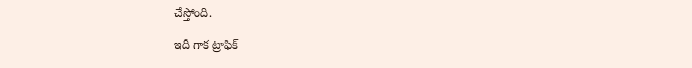చేస్తోంది.

ఇదీ గాక ట్రాఫిక్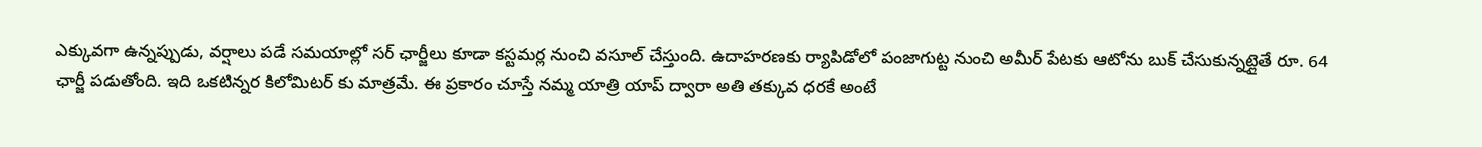ఎక్కువగా ఉన్నప్పుడు, వర్షాలు పడే సమయాల్లో సర్ ఛార్జీలు కూడా కస్టమర్ల నుంచి వసూల్ చేస్తుంది. ఉదాహరణకు ర్యాపిడోలో పంజాగుట్ట నుంచి అమీర్ పేటకు ఆటోను బుక్ చేసుకున్నట్లైతే రూ. 64 ఛార్జీ పడుతోంది. ఇది ఒకటిన్నర కిలోమిటర్ కు మాత్రమే. ఈ ప్రకారం చూస్తే నమ్మ యాత్రి యాప్ ద్వారా అతి తక్కువ ధరకే అంటే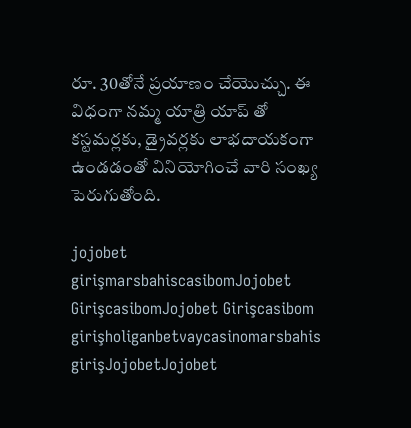రూ. 30తోనే ప్రయాణం చేయొచ్చు. ఈ విధంగా నమ్మ యాత్రి యాప్ తో కస్టమర్లకు, డ్రైవర్లకు లాభదాయకంగా ఉండడంతో వినియోగించే వారి సంఖ్య పెరుగుతోంది.

jojobet girişmarsbahiscasibomJojobet GirişcasibomJojobet Girişcasibom girişholiganbetvaycasinomarsbahis girişJojobetJojobet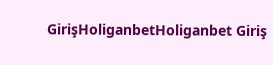GirişHoliganbetHoliganbet Giriş